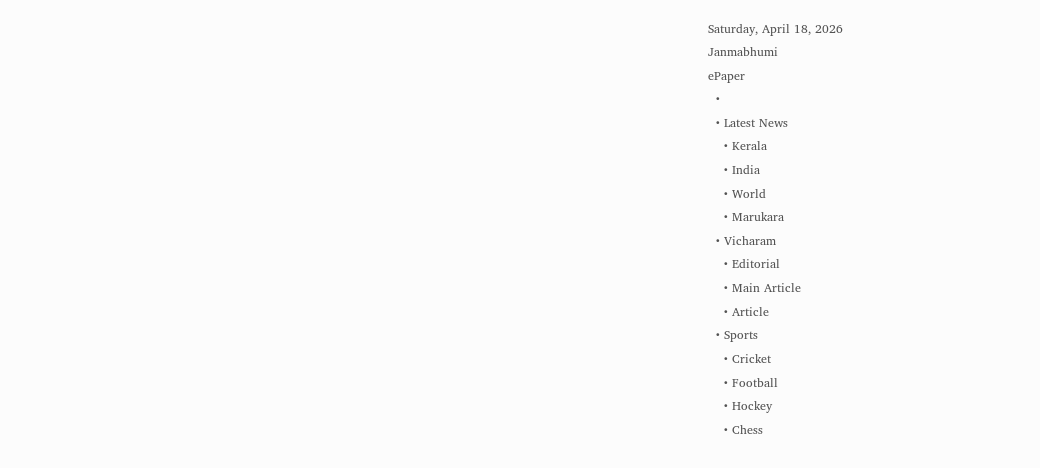Saturday, April 18, 2026
Janmabhumi
ePaper
  •
  • Latest News
    • Kerala
    • India
    • World
    • Marukara
  • Vicharam
    • Editorial
    • Main Article
    • Article
  • Sports
    • Cricket
    • Football
    • Hockey
    • Chess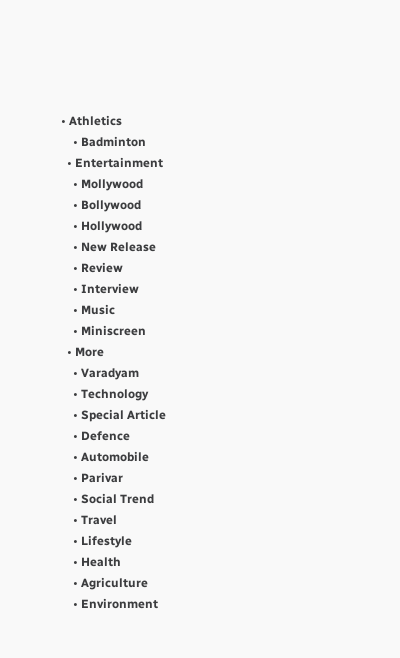• Athletics
    • Badminton
  • Entertainment
    • Mollywood
    • Bollywood
    • Hollywood
    • New Release
    • Review
    • Interview
    • Music
    • Miniscreen
  • More
    • Varadyam
    • Technology
    • Special Article
    • Defence
    • Automobile
    • Parivar
    • Social Trend
    • Travel
    • Lifestyle
    • Health
    • Agriculture
    • Environment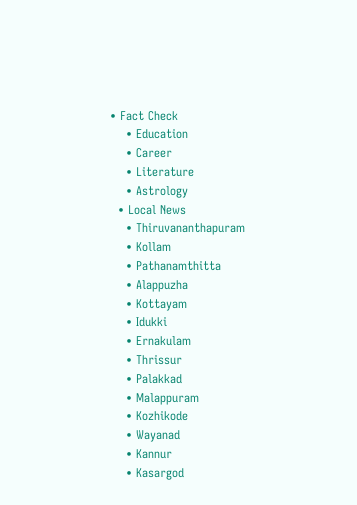• Fact Check
    • Education
    • Career
    • Literature
    • Astrology
  • Local News
    • Thiruvananthapuram
    • Kollam
    • Pathanamthitta
    • Alappuzha
    • Kottayam
    • Idukki
    • Ernakulam
    • Thrissur
    • Palakkad
    • Malappuram
    • Kozhikode
    • Wayanad
    • Kannur
    • Kasargod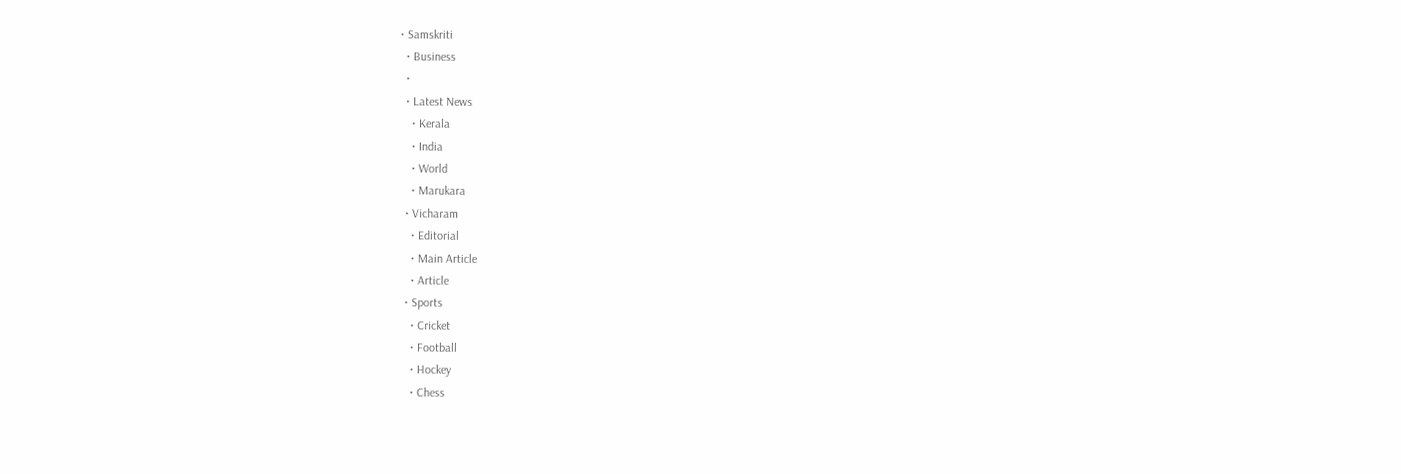• Samskriti
  • Business
  •
  • Latest News
    • Kerala
    • India
    • World
    • Marukara
  • Vicharam
    • Editorial
    • Main Article
    • Article
  • Sports
    • Cricket
    • Football
    • Hockey
    • Chess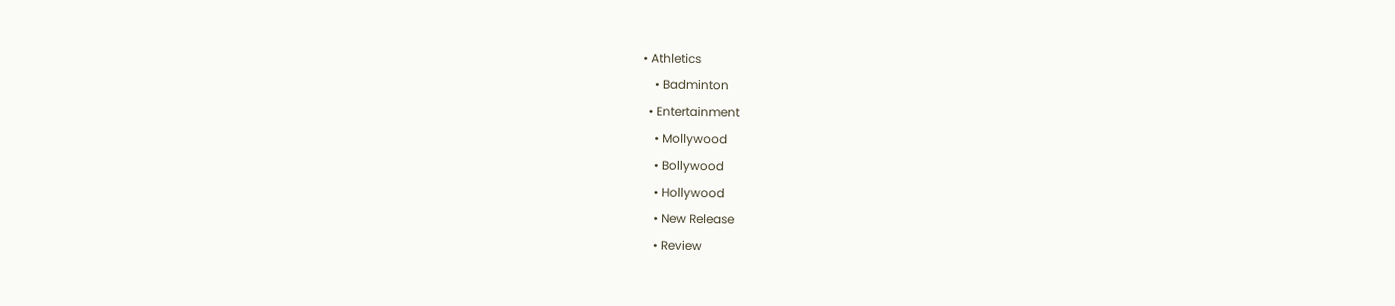• Athletics
    • Badminton
  • Entertainment
    • Mollywood
    • Bollywood
    • Hollywood
    • New Release
    • Review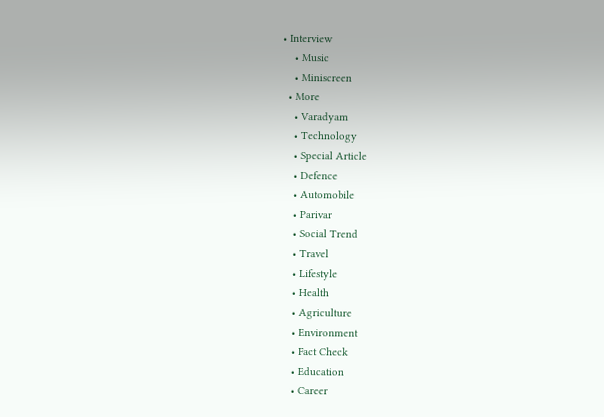• Interview
    • Music
    • Miniscreen
  • More
    • Varadyam
    • Technology
    • Special Article
    • Defence
    • Automobile
    • Parivar
    • Social Trend
    • Travel
    • Lifestyle
    • Health
    • Agriculture
    • Environment
    • Fact Check
    • Education
    • Career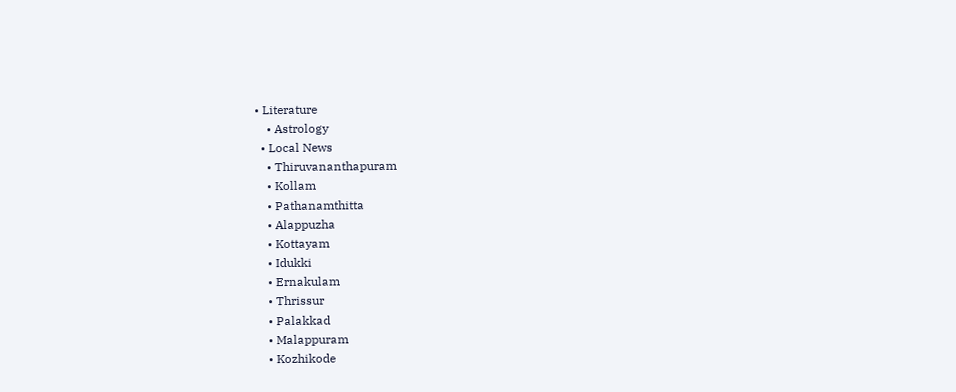• Literature
    • Astrology
  • Local News
    • Thiruvananthapuram
    • Kollam
    • Pathanamthitta
    • Alappuzha
    • Kottayam
    • Idukki
    • Ernakulam
    • Thrissur
    • Palakkad
    • Malappuram
    • Kozhikode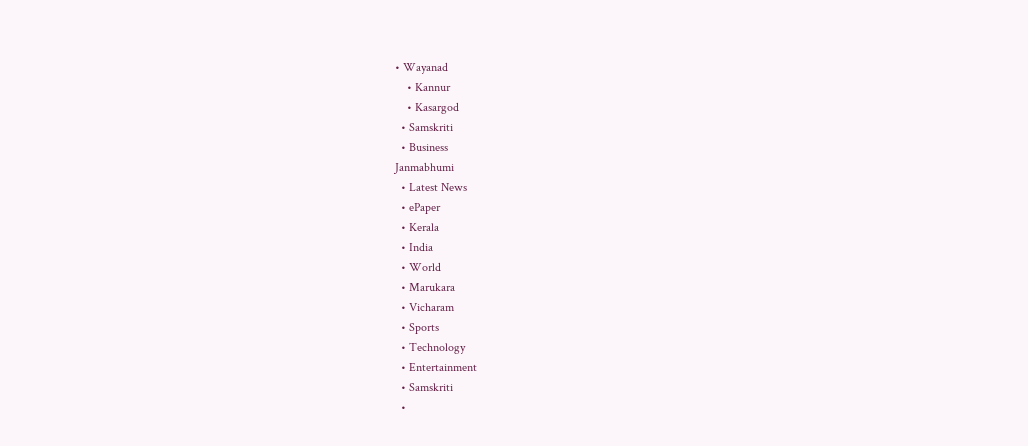• Wayanad
    • Kannur
    • Kasargod
  • Samskriti
  • Business
Janmabhumi
  • Latest News
  • ePaper
  • Kerala
  • India
  • World
  • Marukara
  • Vicharam
  • Sports
  • Technology
  • Entertainment
  • Samskriti
  •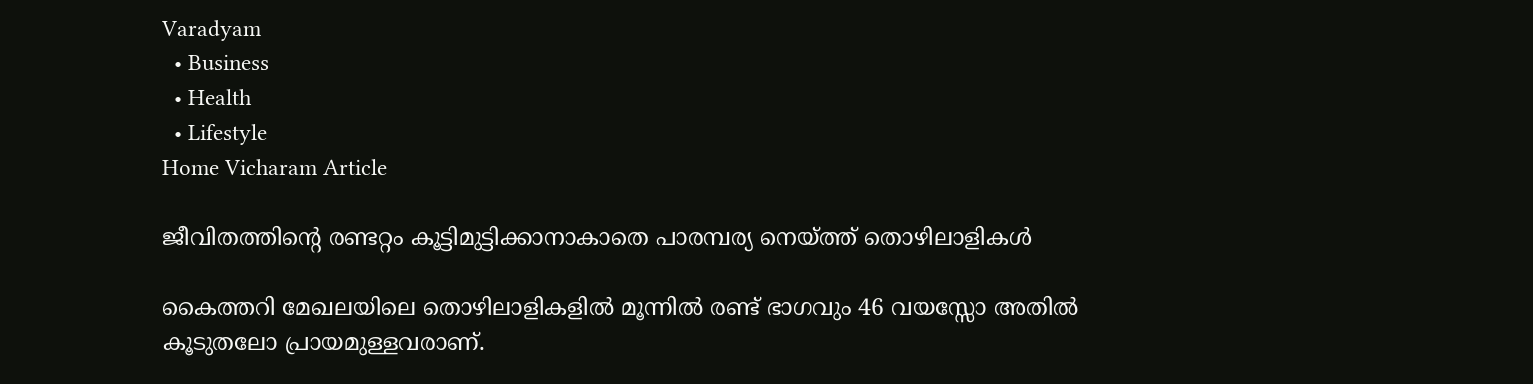Varadyam
  • Business
  • Health
  • Lifestyle
Home Vicharam Article

ജീവിതത്തിന്റെ രണ്ടറ്റം കൂട്ടിമുട്ടിക്കാനാകാതെ പാരമ്പര്യ നെയ്‌ത്ത് തൊഴിലാളികള്‍

കൈത്തറി മേഖലയിലെ തൊഴിലാളികളില്‍ മൂന്നില്‍ രണ്ട് ഭാഗവും 46 വയസ്സോ അതില്‍ കൂടുതലോ പ്രായമുള്ളവരാണ്.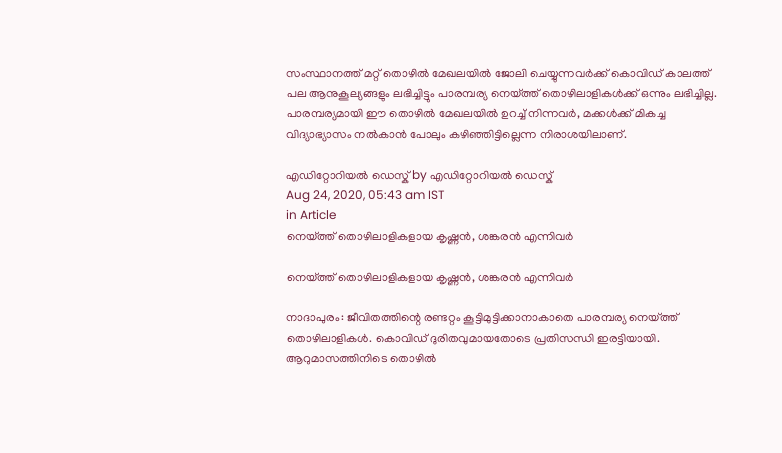സംസ്ഥാനത്ത് മറ്റ് തൊഴില്‍ മേഖലയില്‍ ജോലി ചെയ്യുന്നവര്‍ക്ക് കൊവിഡ് കാലത്ത് പല ആനുകൂല്യങ്ങളും ലഭിച്ചിട്ടും പാരമ്പര്യ നെയ്‌ത്ത് തൊഴിലാളികള്‍ക്ക് ഒന്നും ലഭിച്ചില്ല. പാരമ്പര്യമായി ഈ തൊഴില്‍ മേഖലയില്‍ ഉറച്ച് നിന്നവര്‍, മക്കള്‍ക്ക് മികച്ച വിദ്യാഭ്യാസം നല്‍കാന്‍ പോലും കഴിഞ്ഞിട്ടില്ലെന്ന നിരാശയിലാണ്.

എഡിറ്റോറിയൽ ഡെസ്ക് by എഡിറ്റോറിയൽ ഡെസ്ക്
Aug 24, 2020, 05:43 am IST
in Article
നെയ്ത്ത് തൊഴിലാളികളായ കൃഷ്ണന്‍, ശങ്കരന്‍ എന്നിവര്‍

നെയ്ത്ത് തൊഴിലാളികളായ കൃഷ്ണന്‍, ശങ്കരന്‍ എന്നിവര്‍

നാദാപുരം: ജീവിതത്തിന്റെ രണ്ടറ്റം കൂട്ടിമുട്ടിക്കാനാകാതെ പാരമ്പര്യ നെയ്‌ത്ത് തൊഴിലാളികള്‍. കൊവിഡ് ദുരിതവുമായതോടെ പ്രതിസന്ധി ഇരട്ടിയായി. ആറുമാസത്തിനിടെ തൊഴില്‍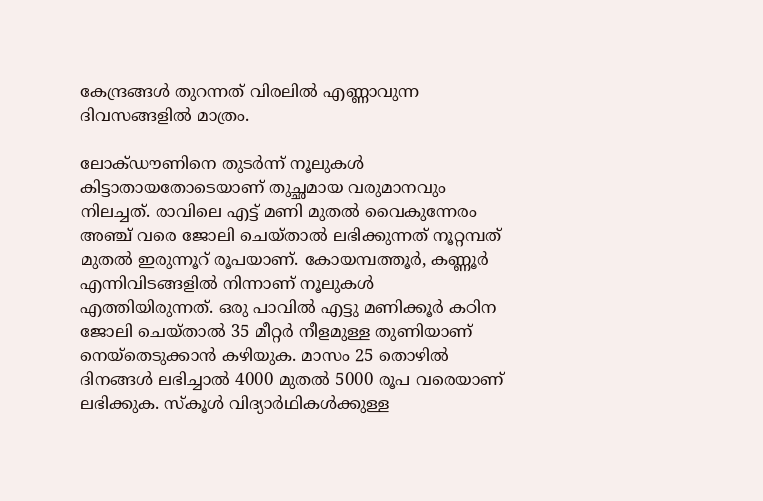കേന്ദ്രങ്ങള്‍ തുറന്നത് വിരലില്‍ എണ്ണാവുന്ന ദിവസങ്ങളില്‍ മാത്രം.

ലോക്ഡൗണിനെ തുടര്‍ന്ന് നൂലുകള്‍ കിട്ടാതായതോടെയാണ് തുച്ഛമായ വരുമാനവും നിലച്ചത്. രാവിലെ എട്ട് മണി മുതല്‍ വൈകുന്നേരം അഞ്ച് വരെ ജോലി ചെയ്താല്‍ ലഭിക്കുന്നത് നൂറ്റമ്പത് മുതല്‍ ഇരുന്നൂറ് രൂപയാണ്. കോയമ്പത്തൂര്‍, കണ്ണൂര്‍ എന്നിവിടങ്ങളില്‍ നിന്നാണ് നൂലുകള്‍ എത്തിയിരുന്നത്. ഒരു പാവില്‍ എട്ടു മണിക്കൂര്‍ കഠിന ജോലി ചെയ്താല്‍ 35 മീറ്റര്‍ നീളമുള്ള തുണിയാണ് നെയ്‌തെടുക്കാന്‍ കഴിയുക. മാസം 25 തൊഴില്‍ ദിനങ്ങള്‍ ലഭിച്ചാല്‍ 4000 മുതല്‍ 5000 രൂപ വരെയാണ് ലഭിക്കുക. സ്‌കൂള്‍ വിദ്യാര്‍ഥികള്‍ക്കുള്ള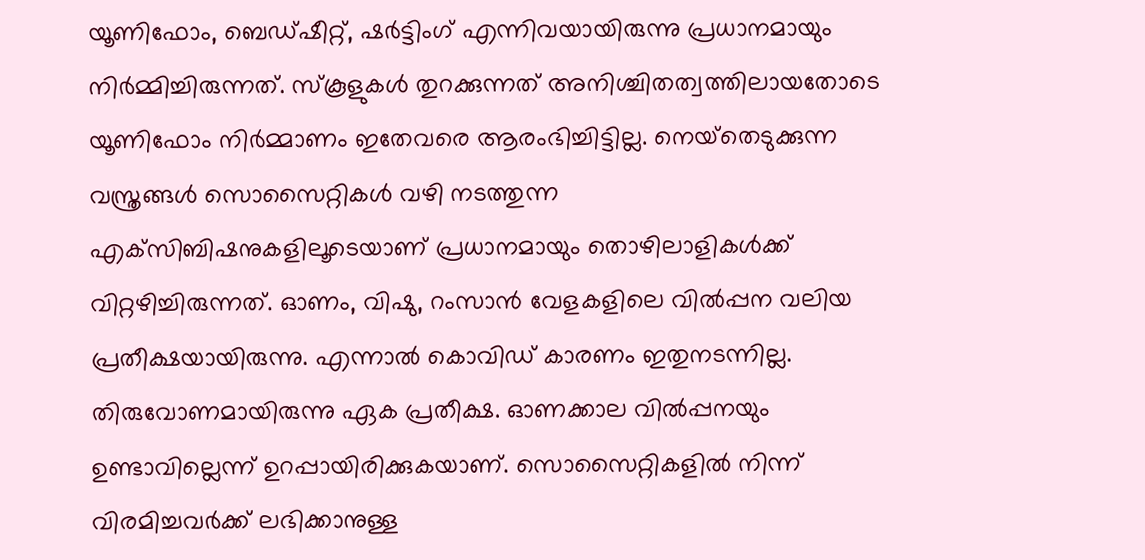യൂണിഫോം, ബെഡ്ഷീറ്റ്, ഷര്‍ട്ടിംഗ് എന്നിവയായിരുന്നു പ്രധാനമായും നിര്‍മ്മിച്ചിരുന്നത്. സ്‌കൂളുകള്‍ തുറക്കുന്നത് അനിശ്ചിതത്വത്തിലായതോടെ യൂണിഫോം നിര്‍മ്മാണം ഇതേവരെ ആരംഭിച്ചിട്ടില്ല. നെയ്‌തെടുക്കുന്ന വസ്ത്രങ്ങള്‍ സൊസൈറ്റികള്‍ വഴി നടത്തുന്ന എക്‌സിബിഷനുകളിലൂടെയാണ് പ്രധാനമായും തൊഴിലാളികള്‍ക്ക് വിറ്റഴിച്ചിരുന്നത്. ഓണം, വിഷു, റംസാന്‍ വേളകളിലെ വില്‍പ്പന വലിയ പ്രതീക്ഷയായിരുന്നു. എന്നാല്‍ കൊവിഡ് കാരണം ഇതുനടന്നില്ല. തിരുവോണമായിരുന്നു ഏക പ്രതീക്ഷ. ഓണക്കാല വില്‍പ്പനയും ഉണ്ടാവില്ലെന്ന് ഉറപ്പായിരിക്കുകയാണ്. സൊസൈറ്റികളില്‍ നിന്ന് വിരമിച്ചവര്‍ക്ക് ലഭിക്കാനുള്ള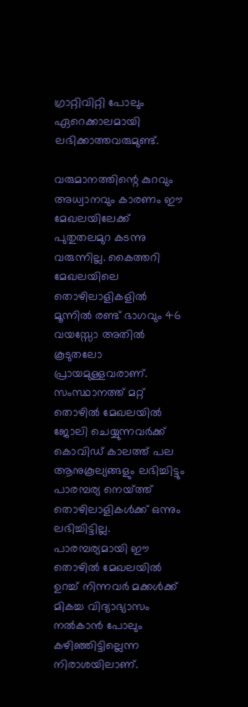ഗ്രാറ്റിവിറ്റി പോലും ഏറെക്കാലമായി ലഭിക്കാത്തവരുമുണ്ട്.

വരുമാനത്തിന്റെ കുറവും അധ്വാനവും കാരണം ഈ മേഖലയിലേക്ക് പുതുതലമുറ കടന്നു വരുന്നില്ല. കൈത്തറി മേഖലയിലെ തൊഴിലാളികളില്‍ മൂന്നില്‍ രണ്ട് ഭാഗവും 46 വയസ്സോ അതില്‍ കൂടുതലോ പ്രായമുള്ളവരാണ്. സംസ്ഥാനത്ത് മറ്റ് തൊഴില്‍ മേഖലയില്‍ ജോലി ചെയ്യുന്നവര്‍ക്ക് കൊവിഡ് കാലത്ത് പല ആനുകൂല്യങ്ങളും ലഭിച്ചിട്ടും പാരമ്പര്യ നെയ്‌ത്ത് തൊഴിലാളികള്‍ക്ക് ഒന്നും ലഭിച്ചിട്ടില്ല. പാരമ്പര്യമായി ഈ തൊഴില്‍ മേഖലയില്‍ ഉറച്ച് നിന്നവര്‍ മക്കള്‍ക്ക് മികച്ച വിദ്യാഭ്യാസം നല്‍കാന്‍ പോലും കഴിഞ്ഞിട്ടില്ലെന്ന നിരാശയിലാണ്.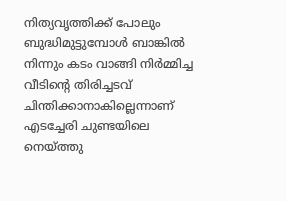നിത്യവൃത്തിക്ക് പോലും ബുദ്ധിമുട്ടുമ്പോള്‍ ബാങ്കില്‍ നിന്നും കടം വാങ്ങി നിര്‍മ്മിച്ച വീടിന്റെ തിരിച്ചടവ് ചിന്തിക്കാനാകില്ലെന്നാണ് എടച്ചേരി ചുണ്ടയിലെ നെയ്‌ത്തു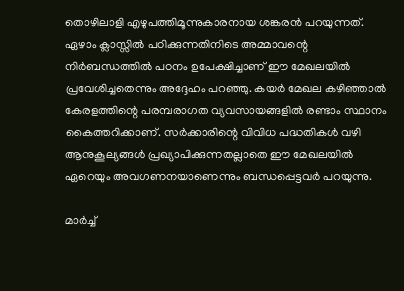തൊഴിലാളി എഴുപത്തിമൂന്നുകാരനായ ശങ്കരന്‍ പറയുന്നത്. ഏഴാം ക്ലാസ്സില്‍ പഠിക്കുന്നതിനിടെ അമ്മാവന്റെ നിര്‍ബന്ധത്തില്‍ പഠനം ഉപേക്ഷിച്ചാണ് ഈ മേഖലയില്‍ പ്രവേശിച്ചതെന്നും അദ്ദേഹം പറഞ്ഞു. കയര്‍ മേഖല കഴിഞ്ഞാല്‍ കേരളത്തിന്റെ പരമ്പരാഗത വ്യവസായങ്ങളില്‍ രണ്ടാം സ്ഥാനം കൈത്തറിക്കാണ്. സര്‍ക്കാരിന്റെ വിവിധ പദ്ധതികള്‍ വഴി ആനുകൂല്യങ്ങള്‍ പ്രഖ്യാപിക്കുന്നതല്ലാതെ ഈ മേഖലയില്‍ ഏറെയും അവഗണനയാണെന്നും ബന്ധപ്പെട്ടവര്‍ പറയുന്നു.

മാര്‍ച്ച്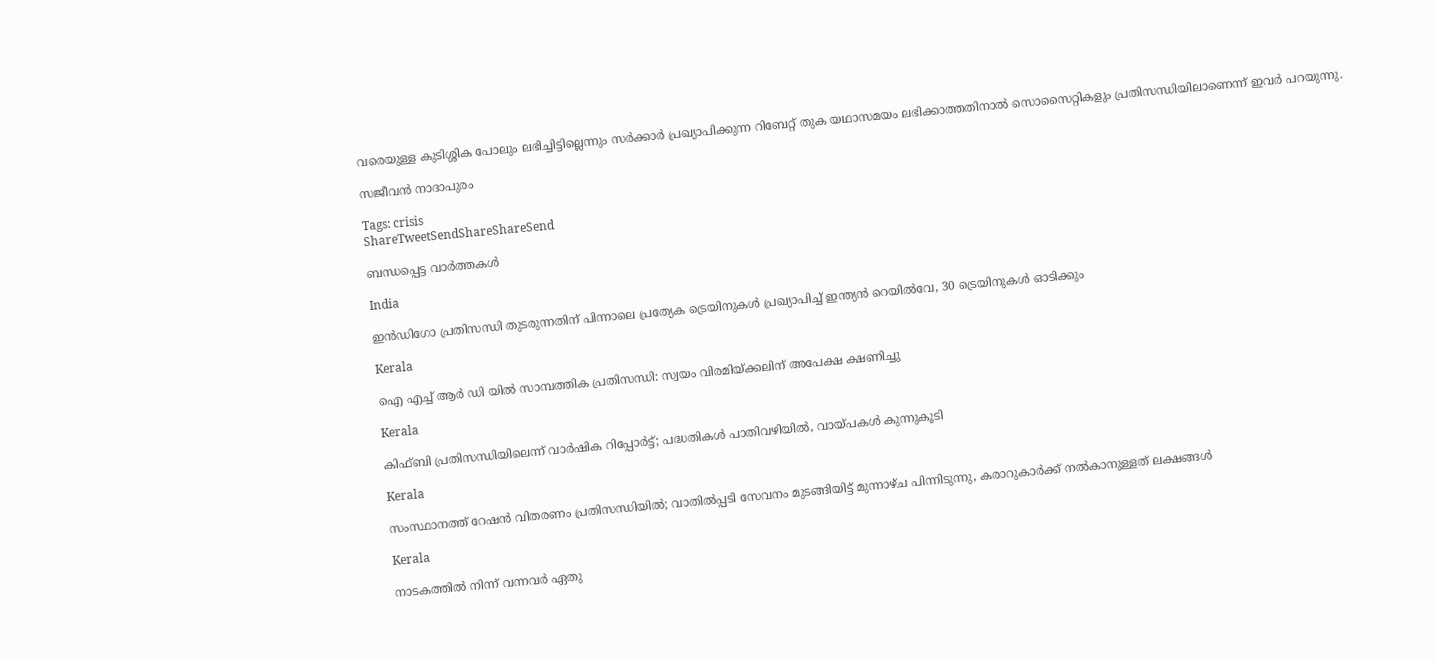വരെയുള്ള കുടിശ്ശിക പോലും ലഭിച്ചിട്ടില്ലെന്നും സര്‍ക്കാര്‍ പ്രഖ്യാപിക്കുന്ന റിബേറ്റ് തുക യഥാസമയം ലഭിക്കാത്തതിനാല്‍ സൊസൈറ്റികളും പ്രതിസന്ധിയിലാണെന്ന് ഇവര്‍ പറയുന്നു.

സജീവന്‍ നാദാപുരം

Tags: crisis
ShareTweetSendShareShareSend

ബന്ധപ്പെട്ട വാര്‍ത്തകള്‍

India

ഇൻഡിഗോ പ്രതിസന്ധി തുടരുന്നതിന് പിന്നാലെ പ്രത്യേക ട്രെയിനുകൾ പ്രഖ്യാപിച്ച് ഇന്ത്യൻ റെയിൽവേ, 30 ട്രെയിനുകൾ ഓടിക്കും

Kerala

ഐ എച്ച് ആര്‍ ഡി യില്‍ സാമ്പത്തിക പ്രതിസന്ധി: സ്വയം വിരമിയ്‌ക്കലിന് അപേക്ഷ ക്ഷണിച്ചു

Kerala

കിഫ്ബി പ്രതിസന്ധിയിലെന്ന് വാര്‍ഷിക റിപ്പോര്‍ട്ട്; പദ്ധതികള്‍ പാതിവഴിയിൽ, വായ്‌പകള്‍ കുന്നുകൂടി

Kerala

സംസ്ഥാനത്ത് റേഷൻ വിതരണം പ്രതിസന്ധിയിൽ; വാതിൽപ്പടി സേവനം മുടങ്ങിയിട്ട് മുന്നാഴ്ച പിന്നിടുന്നു, കരാറുകാർക്ക് നൽകാനുള്ളത് ലക്ഷങ്ങൾ

Kerala

നാടകത്തില്‍ നിന്ന് വന്നവര്‍ ഏതു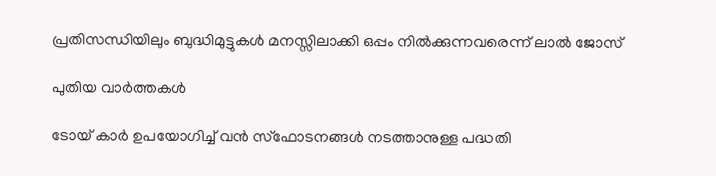പ്രതിസന്ധിയിലും ബുദ്ധിമുട്ടുകള്‍ മനസ്സിലാക്കി ഒപ്പം നില്‍ക്കുന്നവരെന്ന് ലാല്‍ ജോസ്

പുതിയ വാര്‍ത്തകള്‍

ടോയ് കാർ ഉപയോഗിച്ച് വൻ സ്ഫോടനങ്ങൾ നടത്താനുള്ള പദ്ധതി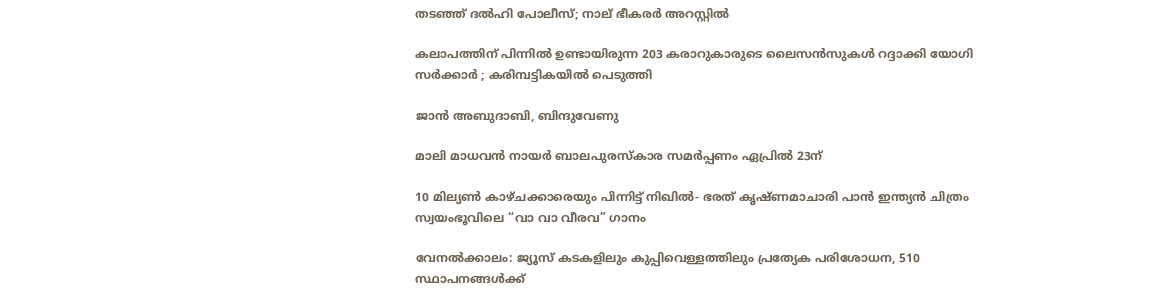തടഞ്ഞ് ദൽഹി പോലീസ്; നാല് ഭീകരർ അറസ്റ്റിൽ

കലാപത്തിന് പിന്നിൽ ഉണ്ടായിരുന്ന 203 കരാറുകാരുടെ ലൈസൻസുകൾ റദ്ദാക്കി യോഗി സർക്കാർ ; കരിമ്പട്ടികയിൽ പെടുത്തി

ജാൻ അബുദാബി, ബിന്ദുവേണു

മാലി മാധവൻ നായർ ബാലപുരസ്കാര സമർപ്പണം ഏപ്രിൽ 23ന്

10 മില്യൺ കാഴ്ചക്കാരെയും പിന്നിട്ട് നിഖിൽ- ഭരത് കൃഷ്ണമാചാരി പാൻ ഇന്ത്യൻ ചിത്രം സ്വയംഭൂവിലെ “വാ വാ വീരവ” ഗാനം

വേനല്‍ക്കാലം: ജ്യൂസ് കടകളിലും കുപ്പിവെള്ളത്തിലും പ്രത്യേക പരിശോധന, 510 സ്ഥാപനങ്ങള്‍ക്ക്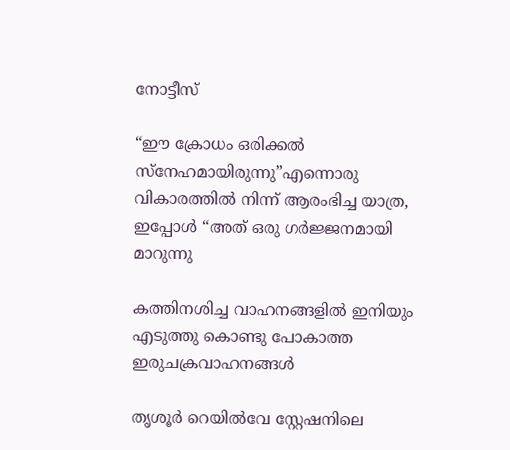നോട്ടീസ്

“ഈ ക്രോധം ഒരിക്കൽ സ്നേഹമായിരുന്നു”എന്നൊരു വികാരത്തിൽ നിന്ന് ആരംഭിച്ച യാത്ര, ഇപ്പോൾ “അത് ഒരു ഗർജ്ജനമായി മാറുന്നു

കത്തിനശിച്ച വാഹനങ്ങളില്‍ ഇനിയും എടുത്തു കൊണ്ടു പോകാത്ത ഇരുചക്രവാഹനങ്ങള്‍

തൃശൂര്‍ റെയില്‍വേ സ്റ്റേഷനിലെ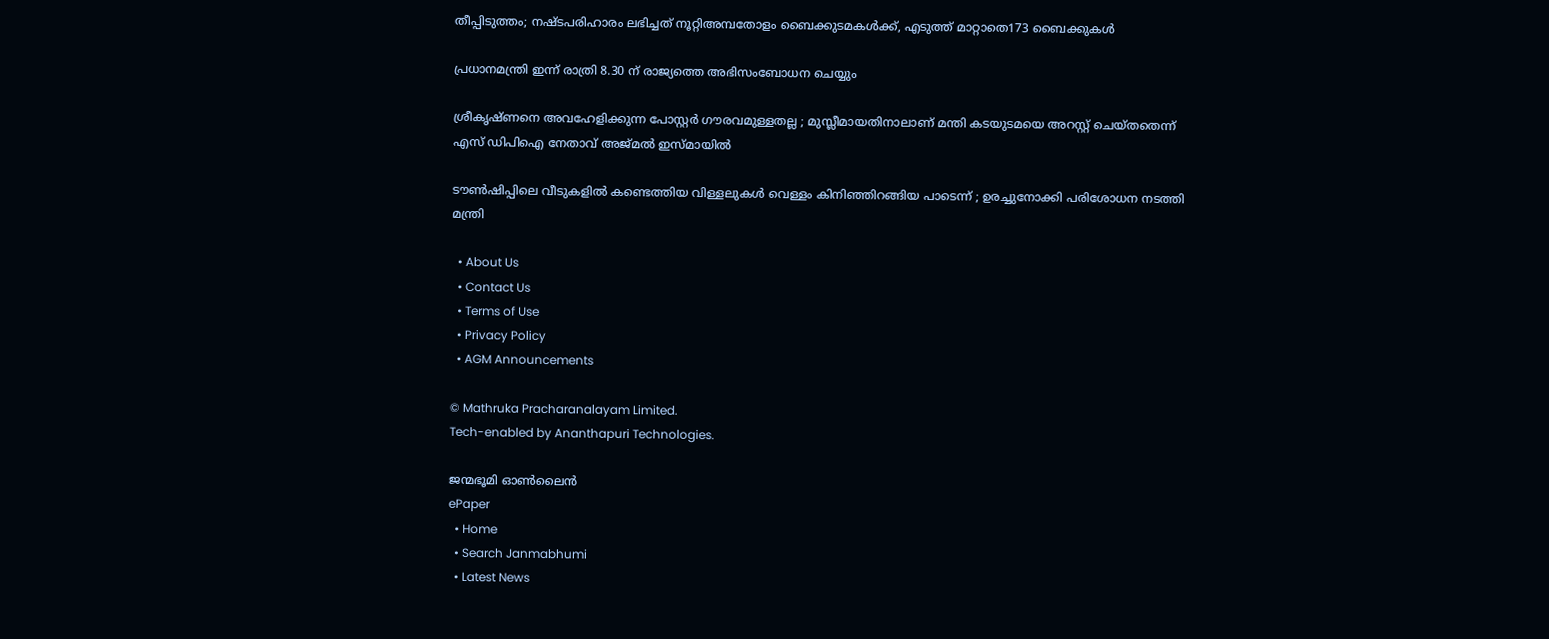തീപ്പിടുത്തം; നഷ്ടപരിഹാരം ലഭിച്ചത് നൂറ്റിഅമ്പതോളം ബൈക്കുടമകള്‍ക്ക്, എടുത്ത് മാറ്റാതെ173 ബൈക്കുകള്‍

പ്രധാനമന്ത്രി ഇന്ന് രാത്രി 8.30 ന് രാജ്യത്തെ അഭിസംബോധന ചെയ്യും

ശ്രീകൃഷ്ണനെ അവഹേളിക്കുന്ന പോസ്റ്റർ ഗൗരവമുള്ളതല്ല ; മുസ്ലീമായതിനാലാണ് മന്തി കടയുടമയെ അറസ്റ്റ് ചെയ്തതെന്ന് എസ് ഡിപിഐ നേതാവ് അജ്മൽ ഇസ്മായിൽ

ടൗണ്‍ഷിപ്പിലെ വീടുകളില്‍ കണ്ടെത്തിയ വിള്ളലുകൾ വെള്ളം കിനിഞ്ഞിറങ്ങിയ പാടെന്ന് ; ഉരച്ചുനോക്കി പരിശോധന നടത്തി മന്ത്രി

  • About Us
  • Contact Us
  • Terms of Use
  • Privacy Policy
  • AGM Announcements

© Mathruka Pracharanalayam Limited.
Tech-enabled by Ananthapuri Technologies.

ജന്മഭൂമി ഓണ്‍ലൈന്‍
ePaper
  • Home
  • Search Janmabhumi
  • Latest News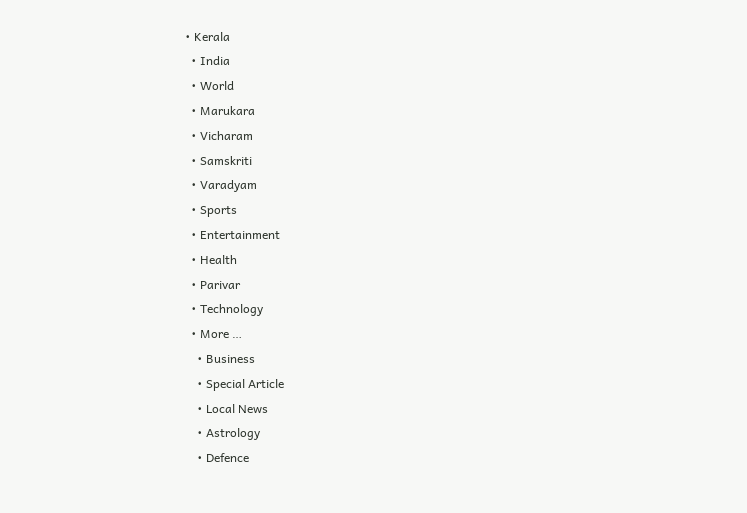• Kerala
  • India
  • World
  • Marukara
  • Vicharam
  • Samskriti
  • Varadyam
  • Sports
  • Entertainment
  • Health
  • Parivar
  • Technology
  • More …
    • Business
    • Special Article
    • Local News
    • Astrology
    • Defence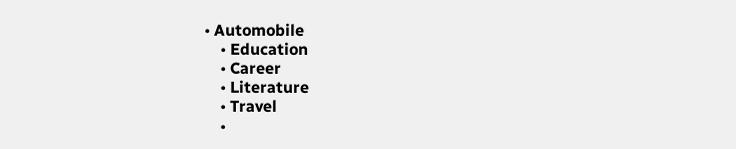• Automobile
    • Education
    • Career
    • Literature
    • Travel
    •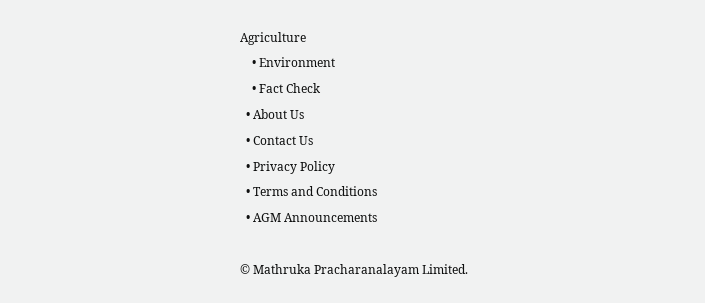Agriculture
    • Environment
    • Fact Check
  • About Us
  • Contact Us
  • Privacy Policy
  • Terms and Conditions
  • AGM Announcements

© Mathruka Pracharanalayam Limited.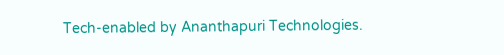Tech-enabled by Ananthapuri Technologies.